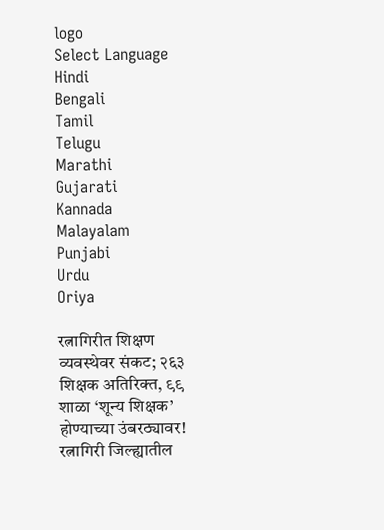logo
Select Language
Hindi
Bengali
Tamil
Telugu
Marathi
Gujarati
Kannada
Malayalam
Punjabi
Urdu
Oriya

रत्नागिरीत शिक्षण व्यवस्थेवर संकट; २६३ शिक्षक अतिरिक्त, ९९ शाळा ‘शून्य शिक्षक’ होण्याच्या उंबरठ्यावर! रत्नागिरी जिल्ह्यातील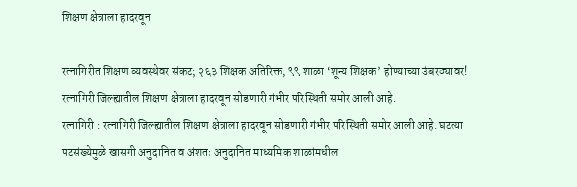शिक्षण क्षेत्राला हादरवून

रत्नागिरीत शिक्षण व्यवस्थेवर संकट; २६३ शिक्षक अतिरिक्त, ९९ शाळा ‘शून्य शिक्षक’ होण्याच्या उंबरठ्यावर!
रत्नागिरी जिल्ह्यातील शिक्षण क्षेत्राला हादरवून सोडणारी गंभीर परिस्थिती समोर आली आहे.
रत्नागिरी : रत्नागिरी जिल्ह्यातील शिक्षण क्षेत्राला हादरवून सोडणारी गंभीर परिस्थिती समोर आली आहे. घटत्या पटसंख्येमुळे खासगी अनुदानित व अंशतः अनुदानित माध्यमिक शाळांमधील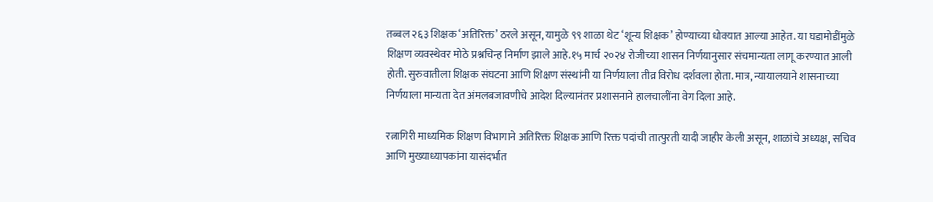तब्बल २६३ शिक्षक ‘अतिरिक्त’ ठरले असून, यामुळे ९९ शाळा थेट ‘शून्य शिक्षक’ होण्याच्या धोक्यात आल्या आहेत. या घडामोडींमुळे शिक्षण व्यवस्थेवर मोठे प्रश्नचिन्ह निर्माण झाले आहे.१५ मार्च २०२४ रोजीच्या शासन निर्णयानुसार संचमान्यता लागू करण्यात आली होती. सुरुवातीला शिक्षक संघटना आणि शिक्षण संस्थांनी या निर्णयाला तीव्र विरोध दर्शवला होता. मात्र, न्यायालयाने शासनाच्या निर्णयाला मान्यता देत अंमलबजावणीचे आदेश दिल्यानंतर प्रशासनाने हालचालींना वेग दिला आहे.

रत्नागिरी माध्यमिक शिक्षण विभागाने अतिरिक्त शिक्षक आणि रिक्त पदांची तात्पुरती यादी जाहीर केली असून, शाळांचे अध्यक्ष, सचिव आणि मुख्याध्यापकांना यासंदर्भात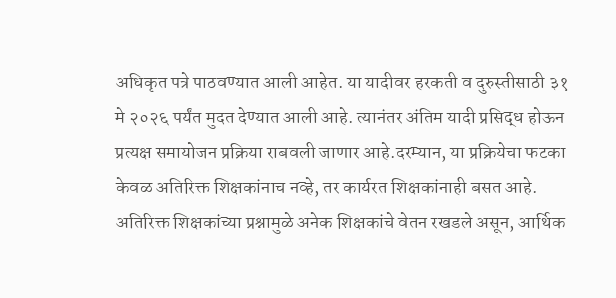अधिकृत पत्रे पाठवण्यात आली आहेत. या यादीवर हरकती व दुरुस्तीसाठी ३१ मे २०२६ पर्यंत मुदत देण्यात आली आहे. त्यानंतर अंतिम यादी प्रसिद्ध होऊन प्रत्यक्ष समायोजन प्रक्रिया राबवली जाणार आहे.दरम्यान, या प्रक्रियेचा फटका केवळ अतिरिक्त शिक्षकांनाच नव्हे, तर कार्यरत शिक्षकांनाही बसत आहे. अतिरिक्त शिक्षकांच्या प्रश्नामुळे अनेक शिक्षकांचे वेतन रखडले असून, आर्थिक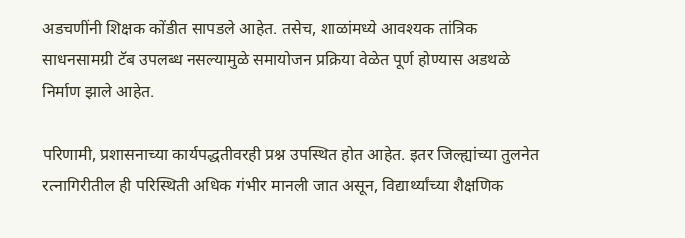अडचणींनी शिक्षक कोंडीत सापडले आहेत. तसेच, शाळांमध्ये आवश्यक तांत्रिक साधनसामग्री टॅब उपलब्ध नसल्यामुळे समायोजन प्रक्रिया वेळेत पूर्ण होण्यास अडथळे निर्माण झाले आहेत.

परिणामी, प्रशासनाच्या कार्यपद्धतीवरही प्रश्न उपस्थित होत आहेत. इतर जिल्ह्यांच्या तुलनेत रत्नागिरीतील ही परिस्थिती अधिक गंभीर मानली जात असून, विद्यार्थ्यांच्या शैक्षणिक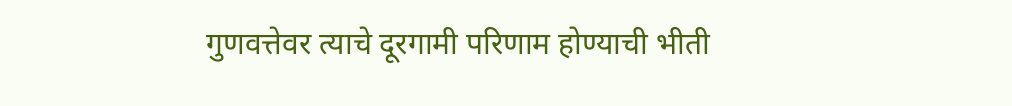गुणवत्तेवर त्याचे दूरगामी परिणाम होण्याची भीती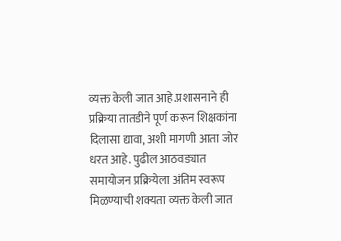व्यक्त केली जात आहे.प्रशासनाने ही प्रक्रिया तातडीने पूर्ण करून शिक्षकांना दिलासा द्यावा, अशी मागणी आता जोर धरत आहे. पुढील आठवड्यात समायोजन प्रक्रियेला अंतिम स्वरूप मिळण्याची शक्यता व्यक्त केली जात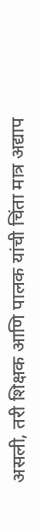असली, तरी शिक्षक आणि पालक यांची चिंता मात्र अद्याप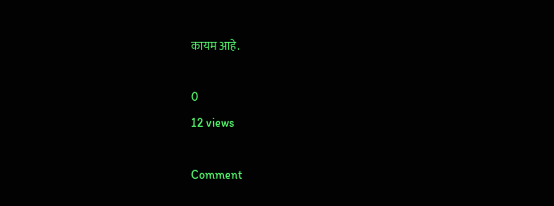कायम आहे.

0
12 views

Comment